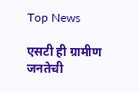Top News

एसटी ही ग्रामीण जनतेची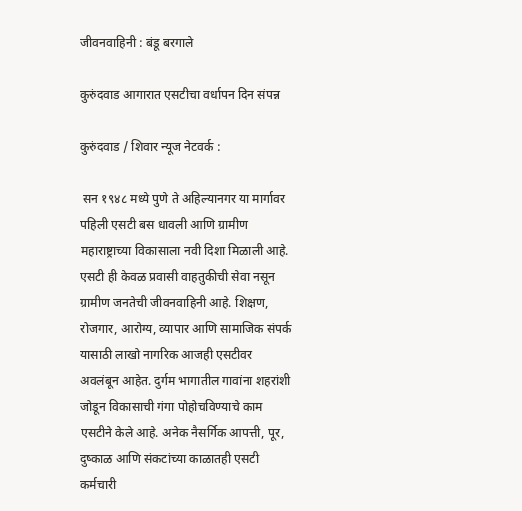जीवनवाहिनी : बंडू बरगाले

कुरुंदवाड आगारात एसटीचा वर्धापन दिन संपन्न

कुरुंदवाड / शिवार न्यूज नेटवर्क :

 सन १९४८ मध्ये पुणे ते अहिल्यानगर या मार्गावर पहिली एसटी बस धावली आणि ग्रामीण महाराष्ट्राच्या विकासाला नवी दिशा मिळाली आहे. एसटी ही केवळ प्रवासी वाहतुकीची सेवा नसून ग्रामीण जनतेची जीवनवाहिनी आहे. शिक्षण, रोजगार, आरोग्य, व्यापार आणि सामाजिक संपर्क यासाठी लाखो नागरिक आजही एसटीवर अवलंबून आहेत. दुर्गम भागातील गावांना शहरांशी जोडून विकासाची गंगा पोहोचविण्याचे काम एसटीने केले आहे. अनेक नैसर्गिक आपत्ती, पूर, दुष्काळ आणि संकटांच्या काळातही एसटी कर्मचारी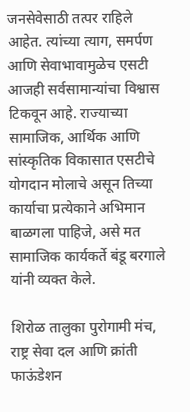जनसेवेसाठी तत्पर राहिले आहेत. त्यांच्या त्याग, समर्पण आणि सेवाभावामुळेच एसटी आजही सर्वसामान्यांचा विश्वास टिकवून आहे. राज्याच्या सामाजिक, आर्थिक आणि सांस्कृतिक विकासात एसटीचे योगदान मोलाचे असून तिच्या कार्याचा प्रत्येकाने अभिमान बाळगला पाहिजे, असे मत सामाजिक कार्यकर्ते बंडू बरगाले यांनी व्यक्त केले.

शिरोळ तालुका पुरोगामी मंच, राष्ट्र सेवा दल आणि क्रांती फाऊंडेशन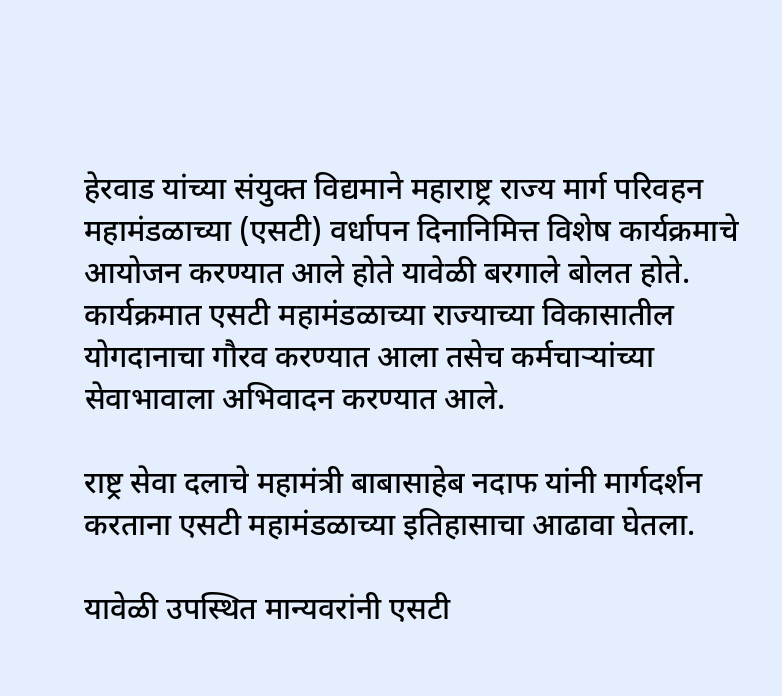हेरवाड यांच्या संयुक्त विद्यमाने महाराष्ट्र राज्य मार्ग परिवहन महामंडळाच्या (एसटी) वर्धापन दिनानिमित्त विशेष कार्यक्रमाचे आयोजन करण्यात आले होते यावेळी बरगाले बोलत होते. कार्यक्रमात एसटी महामंडळाच्या राज्याच्या विकासातील योगदानाचा गौरव करण्यात आला तसेच कर्मचाऱ्यांच्या सेवाभावाला अभिवादन करण्यात आले.

राष्ट्र सेवा दलाचे महामंत्री बाबासाहेब नदाफ यांनी मार्गदर्शन करताना एसटी महामंडळाच्या इतिहासाचा आढावा घेतला.

यावेळी उपस्थित मान्यवरांनी एसटी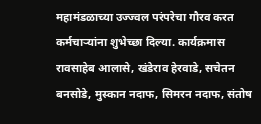महामंडळाच्या उज्ज्वल परंपरेचा गौरव करत कर्मचाऱ्यांना शुभेच्छा दिल्या. कार्यक्रमास रावसाहेब आलासे, खंडेराव हेरवाडे, सचेतन बनसोडे, मुस्कान नदाफ, सिमरन नदाफ, संतोष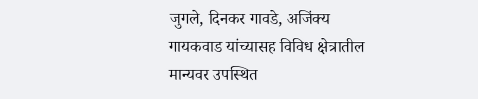जुगले, दिनकर गावडे, अजिंक्य गायकवाड यांच्यासह विविध क्षेत्रातील मान्यवर उपस्थित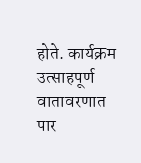होते. कार्यक्रम उत्साहपूर्ण वातावरणात पार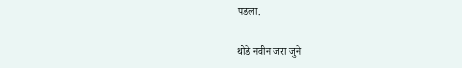पडला.

थोडे नवीन जरा जुने